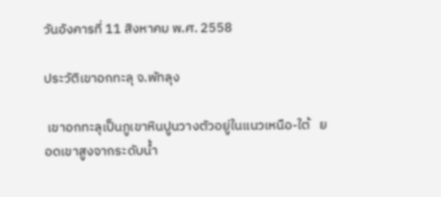วันอังคารที่ 11 สิงหาคม พ.ศ. 2558

ประวัติเขาอกทะลุ จ.พัทลุง

 เขาอกทะลุเป็นภูเขาหินปูนวางตัวอยู่ในแนวเหนือ-ใต้   ยอดเขาสูงจากระดับน้ำ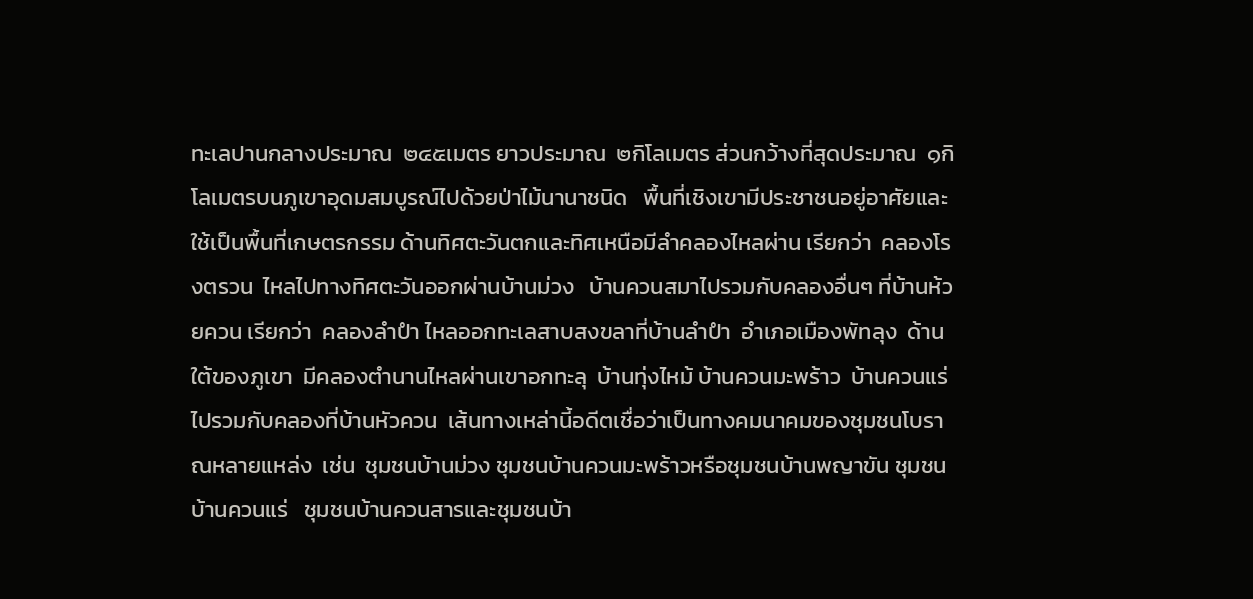ทะเลปานกลางประมาณ  ๒๔๕เมตร ยาวประมาณ  ๒กิโลเมตร ส่วนกว้างที่สุดประมาณ  ๑กิโลเมตรบนภูเขาอุดมสมบูรณ์ไปด้วยป่าไม้นานาชนิด   พื้นที่เชิงเขามีประชาชนอยู่อาศัยและใช้เป็นพื้นที่เกษตรกรรม ด้านทิศตะวันตกและทิศเหนือมีลำคลองไหลผ่าน เรียกว่า  คลองโรงตรวน  ไหลไปทางทิศตะวันออกผ่านบ้านม่วง   บ้านควนสมาไปรวมกับคลองอื่นๆ ที่บ้านห้วยควน เรียกว่า  คลองลำปำ ไหลออกทะเลสาบสงขลาที่บ้านลำปำ  อำเภอเมืองพัทลุง  ด้านใต้ของภูเขา  มีคลองตำนานไหลผ่านเขาอกทะลุ  บ้านทุ่งไหม้ บ้านควนมะพร้าว  บ้านควนแร่   ไปรวมกับคลองที่บ้านหัวควน  เส้นทางเหล่านี้อดีตเชื่อว่าเป็นทางคมนาคมของชุมชนโบราณหลายแหล่ง  เช่น  ชุมชนบ้านม่วง ชุมชนบ้านควนมะพร้าวหรือชุมชนบ้านพญาขัน ชุมชนบ้านควนแร่   ชุมชนบ้านควนสารและชุมชนบ้า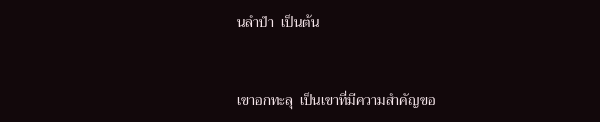นลำปำ  เป็นต้น


เขาอกทะลุ  เป็นเขาที่มีความสำคัญขอ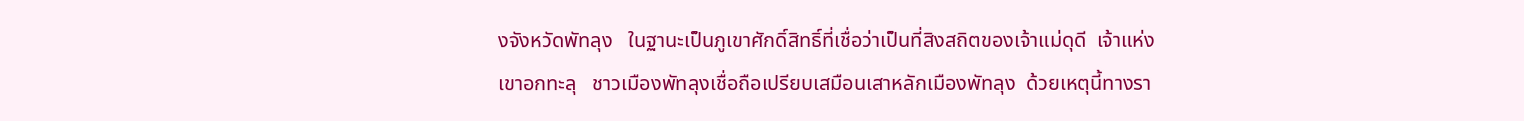งจังหวัดพัทลุง   ในฐานะเป็นภูเขาศักดิ์สิทธิ์ที่เชื่อว่าเป็นที่สิงสถิตของเจ้าแม่ดุดี  เจ้าแห่งเขาอกทะลุ   ชาวเมืองพัทลุงเชื่อถือเปรียบเสมือนเสาหลักเมืองพัทลุง  ด้วยเหตุนี้ทางรา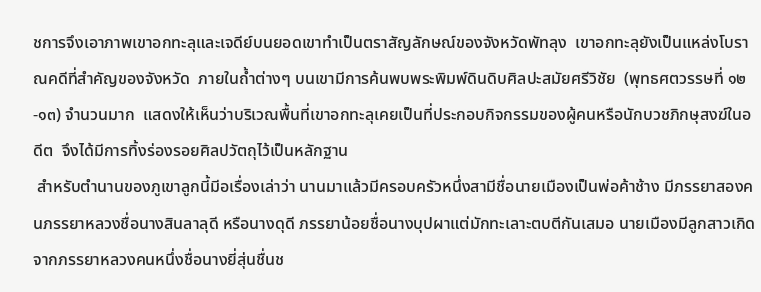ชการจึงเอาภาพเขาอกทะลุและเจดีย์บนยอดเขาทำเป็นตราสัญลักษณ์ของจังหวัดพัทลุง  เขาอกทะลุยังเป็นแหล่งโบราณคดีที่สำคัญของจังหวัด  ภายในถ้ำต่างๆ บนเขามีการค้นพบพระพิมพ์ดินดิบศิลปะสมัยศรีวิชัย  (พุทธศตวรรษที่ ๑๒-๑๓) จำนวนมาก  แสดงให้เห็นว่าบริเวณพื้นที่เขาอกทะลุเคยเป็นที่ประกอบกิจกรรมของผู้คนหรือนักบวชภิกษุสงฆ์ในอดีต  จึงได้มีการทิ้งร่องรอยศิลปวัตถุไว้เป็นหลักฐาน
 สำหรับตำนานของภูเขาลูกนี้มีอเรื่องเล่าว่า นานมาแล้วมีครอบครัวหนึ่งสามีชื่อนายเมืองเป็นพ่อค้าช้าง มีภรรยาสองคนภรรยาหลวงชื่อนางสินลาลุดี หรือนางดุดี ภรรยาน้อยชื่อนางบุปผาแต่มักทะเลาะตบตีกันเสมอ นายเมืองมีลูกสาวเกิดจากภรรยาหลวงคนหนึ่งชื่อนางยี่สุ่นชื่นช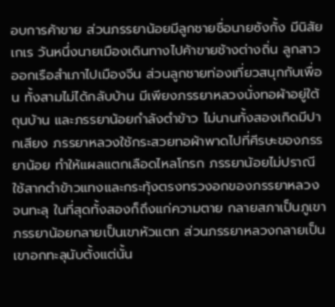อบการค้าขาย ส่วนภรรยาน้อยมีลูกชายชื่อนายซังกั้ง มีนิสัยเกเร วันหนึ่งนายเมืองเดินทางไปค้าขายช้างต่างถิ่น ลูกสาวออกเรือสำเภาไปเมืองจีน ส่วนลูกชายท่องเที่ยวสนุกกับเพื่อน ทั้งสามไม่ได้กลับบ้าน มีเพียงภรรยาหลวงนั่งทอผ้าอยู่ใต้ถุนบ้าน และภรรยาน้อยกำลังตำข้าว ไม่นานทั้งสองเกิดมีปากเสียง ภรรยาหลวงใช้กระสวยทอผ้าพาดไปที่ศีรษะของภรรยาน้อย ทำให้แผลแตกเลือดไหลโกรก ภรรยาน้อยไม่ปราณีใช้สากตำข้าวแทงและกระทุ้งตรงทรวงอกของภรรยาหลวงจนทะลุ ในที่สุดทั้งสองก็ถึงแก่ความตาย กลายสภาเป็นภูเขา ภรรยาน้อยกลายเป็นเขาหัวแตก ส่วนภรรยาหลวงกลายเป็นเขาอกทะลุนับตั้งแต่นั้น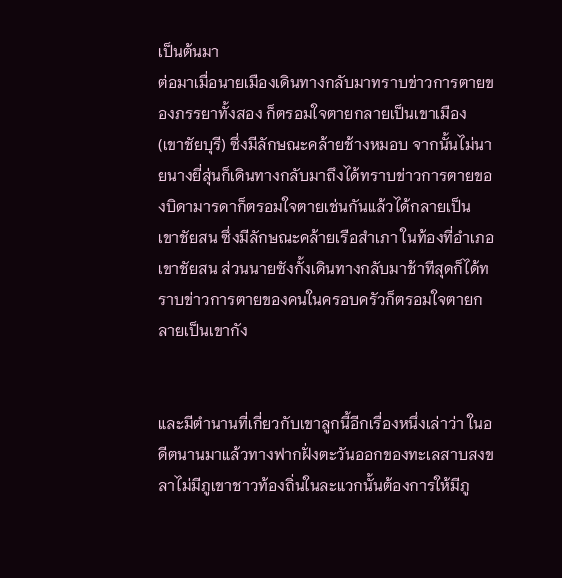เป็นต้นมา
ต่อมาเมื่อนายเมืองเดินทางกลับมาทราบข่าวการตายของภรรยาทั้งสอง ก็ตรอมใจตายกลายเป็นเขาเมือง (เขาชัยบุรี) ซึ่งมีลักษณะคล้ายช้างหมอบ จากนั้นไม่นายนางยี่สุ่นก็เดินทางกลับมาถึงได้ทราบข่าวการตายของบิดามารดาก็ตรอมใจตายเช่นกันแล้วได้กลายเป็น เขาชัยสน ซึ่งมีลักษณะคล้ายเรือสำเภา ในท้องที่อำเภอเขาชัยสน ส่วนนายซังกั้งเดินทางกลับมาช้าทีสุดก็ได้ทราบข่าวการตายของคนในครอบครัวก็ตรอมใจตายกลายเป็นเขากัง


และมีตำนานที่เกี่ยวกับเขาลูกนี้อีกเรื่องหนึ่งเล่าว่า ในอดีตนานมาแล้วทางฟากฝั่งตะวันออกของทะเลสาบสงขลาไม่มีภูเขาชาวท้องถิ่นในละแวกนั้นต้องการให้มีภู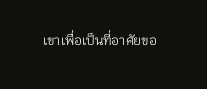เขาเพื่อเป็นที่อาศัยขอ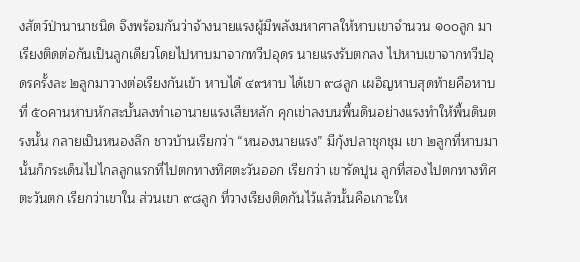งสัตว์ป่านานาชนิด จึงพร้อมกันว่าจ้างนายแรงผู้มีพลังมหาศาลให้หาบเขาจำนวน ๑๐๐ลูก มาเรียงติดต่อกันเป็นลูกเดียวโดยไปหาบมาจากทวีปอุดร นายแรงรับตกลง ไปหาบเขาจากทวีปอุดรครั้งละ ๒ลูกมาวางต่อเรียงกันเข้า หาบได้ ๔๙หาบ ได้เขา ๙๘ลูก เผอิญหาบสุดท้ายคือหาบที่ ๕๐คานหาบหักสะบั้นลงทำเอานายแรงเสียหลัก คุกเข่าลงบนพื้นดินอย่างแรงทำให้พื้นดินตรงนั้น กลายเป็นหนองลึก ชาวบ้านเรียกว่า “หนองนายแรง” มีกุ้งปลาชุกชุม เขา ๒ลูกที่หาบมานั้นก็กระเด็นไปไกลลูกแรกที่ไปตกทางทิศตะวันออก เรียกว่า เขารัดปูน ลูกที่สองไปตกทางทิศตะวันตก เรียกว่าเขาใน ส่วนเขา ๙๘ลูก ที่วางเรียงติดกันไว้แล้วนั้นคือเกาะให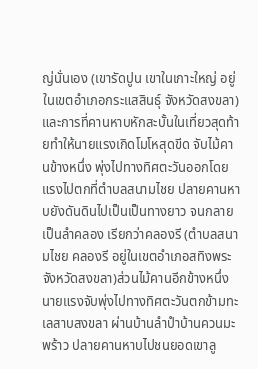ญ่นั่นเอง (เขารัดปูน เขาในเกาะใหญ่ อยู่ในเขตอำเภอกระแสสินธุ์ จังหวัดสงขลา)
และการที่คานหาบหักสะบั้นในเที่ยวสุดท้ายทำให้นายแรงเกิดโมโหสุดขีด จับไม้คานข้างหนึ่ง พุ่งไปทางทิศตะวันออกโดยแรงไปตกที่ตำบลสนามไชย ปลายคานหาบยังดันดินไปเป็นเป็นทางยาว จนกลายเป็นลำคลอง เรียกว่าคลองรี (ตำบลสนามไชย คลองรี อยู่ในเขตอำเภอสทิงพระ จังหวัดสงขลา)ส่วนไม้คานอีกข้างหนึ่ง นายแรงจับพุ่งไปทางทิศตะวันตกข้ามทะเลสาบสงขลา ผ่านบ้านลำปำบ้านควนมะพร้าว ปลายคานหาบไปชนยอดเขาลู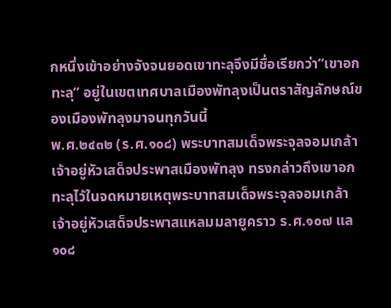กหนึ่งเข้าอย่างจังจนยอดเขาทะลุจึงมีชื่อเรียกว่า“เขาอกทะลุ” อยู่ในเขตเทศบาลเมืองพัทลุงเป็นตราสัญลักษณ์ของเมืองพัทลุงมาจนทุกวันนี้
พ.ศ.๒๔๓๒ (ร.ศ.๑๐๘) พระบาทสมเด็จพระจุลจอมเกล้าเจ้าอยู่หัวเสด็จประพาสเมืองพัทลุง ทรงกล่าวถึงเขาอกทะลุไว้ในจดหมายเหตุพระบาทสมเด็จพระจุลจอมเกล้าเจ้าอยู่หัวเสด็จประพาสแหลมมลายูคราว ร.ศ.๑๐๗ แล ๑๐๘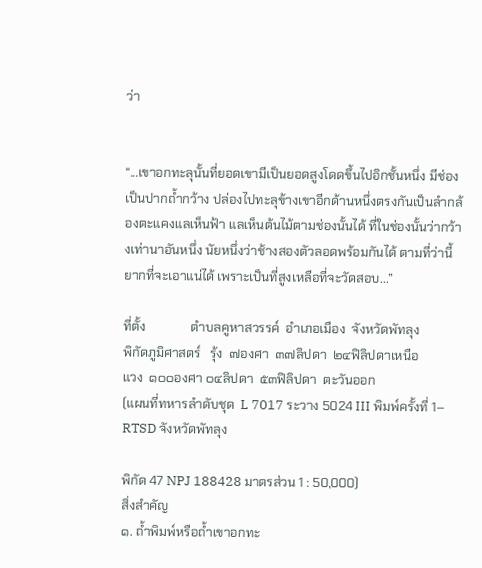ว่า


“...เขาอกทะลุนั้นที่ยอดเขามีเป็นยอดสูงโดดขึ้นไปอิกชั้นหนึ่ง มีช่องเป็นปากถ้ำกว้าง ปล่องไปทะลุข้างเขาอีกด้านหนึ่งตรงกันเป็นลำกล้องตะแคงแลเห็นฟ้า แลเห็นต้นไม้ตามช่องนั้นได้ ที่ในช่องนั้นว่ากว้างเท่านาอันหนึ่ง นัยหนึ่งว่าช้างสองตัวลอดพร้อมกันได้ ตามที่ว่านี้ยากที่จะเอาแน่ได้ เพราะเป็นที่สูงเหลือที่จะวัดสอบ...”

ที่ตั้ง              ตำบลคูหาสวรรค์  อำเภอเมือง  จังหวัดพัทลุง
พิกัดภูมิศาสตร์   รุ้ง  ๗องศา  ๓๗ลิปดา  ๒๔ฟิลิปดาเหนือ
แวง  ๑๐๐องศา ๐๔ลิปดา  ๕๓ฟิลิปดา  ตะวันออก
(แผนที่ทหารลำดับชุด  L 7017 ระวาง 5024 III พิมพ์ครั้งที่ 1– RTSD จังหวัดพัทลุง

พิกัด 47 NPJ 188428 มาตรส่วน 1 : 50,000)
สิ่งสำคัญ
๑. ถ้ำพิมพ์หรือถ้ำเขาอกทะ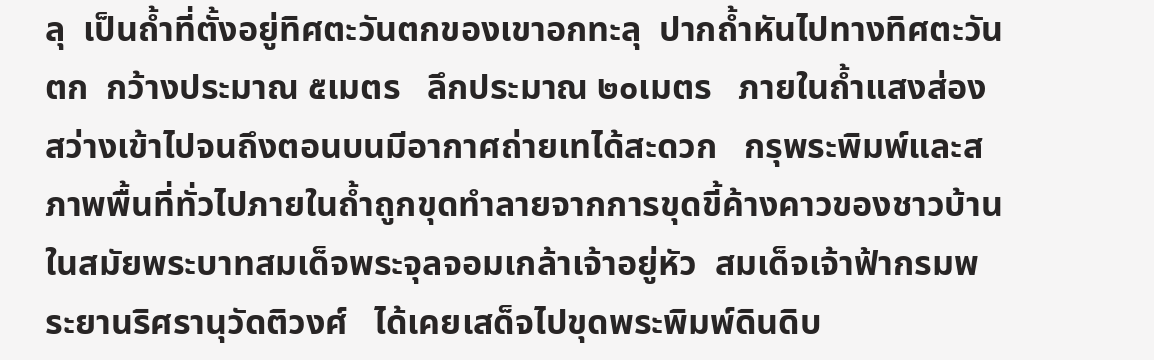ลุ  เป็นถ้ำที่ตั้งอยู่ทิศตะวันตกของเขาอกทะลุ  ปากถ้ำหันไปทางทิศตะวันตก  กว้างประมาณ ๕เมตร   ลึกประมาณ ๒๐เมตร   ภายในถ้ำแสงส่องสว่างเข้าไปจนถึงตอนบนมีอากาศถ่ายเทได้สะดวก   กรุพระพิมพ์และสภาพพื้นที่ทั่วไปภายในถ้ำถูกขุดทำลายจากการขุดขี้ค้างคาวของชาวบ้าน  ในสมัยพระบาทสมเด็จพระจุลจอมเกล้าเจ้าอยู่หัว  สมเด็จเจ้าฟ้ากรมพระยานริศรานุวัดติวงศ์   ได้เคยเสด็จไปขุดพระพิมพ์ดินดิบ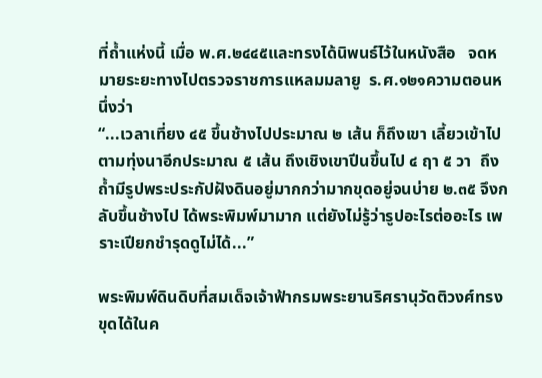ที่ถ้ำแห่งนี้ เมื่อ พ.ศ.๒๔๔๕และทรงได้นิพนธ์ไว้ในหนังสือ   จดหมายระยะทางไปตรวจราชการแหลมมลายู  ร.ศ.๑๒๑ความตอนหนึ่งว่า
“...เวลาเที่ยง ๔๕ ขึ้นช้างไปประมาณ ๒ เส้น ก็ถึงเขา เลี้ยวเข้าไปตามทุ่งนาอีกประมาณ ๕ เส้น ถึงเชิงเขาปีนขึ้นไป ๔ ฤา ๕ วา  ถึงถ้ำมีรูปพระประกัปฝังดินอยู่มากกว่ามากขุดอยู่จนบ่าย ๒.๓๕ จึงกลับขึ้นช้างไป ได้พระพิมพ์มามาก แต่ยังไม่รู้ว่ารูปอะไรต่ออะไร เพราะเปียกชำรุดดูไม่ได้...”

พระพิมพ์ดินดิบที่สมเด็จเจ้าฟ้ากรมพระยานริศรานุวัดติวงศ์ทรงขุดได้ในค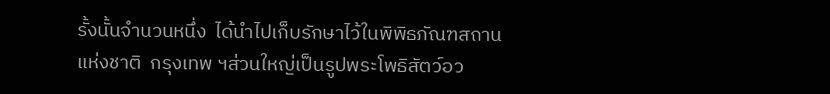รั้งนั้นจำนวนหนึ่ง  ได้นำไปเก็บรักษาไว้ในพิพิธภัณฑสถานแห่งชาติ  กรุงเทพ ฯส่วนใหญ่เป็นรูปพระโพธิสัตว์อว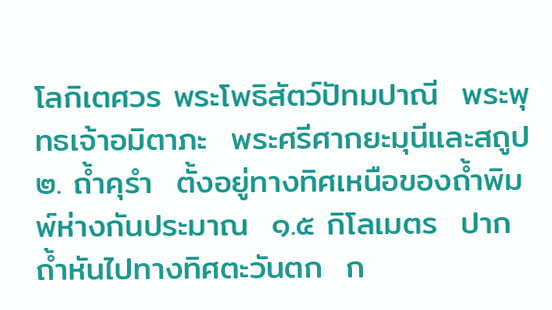โลกิเตศวร พระโพธิสัตว์ปัทมปาณี  พระพุทธเจ้าอมิตาภะ  พระศรีศากยะมุนีและสถูป
๒. ถ้ำคุรำ  ตั้งอยู่ทางทิศเหนือของถ้ำพิมพ์ห่างกันประมาณ  ๑.๕ กิโลเมตร  ปากถ้ำหันไปทางทิศตะวันตก  ก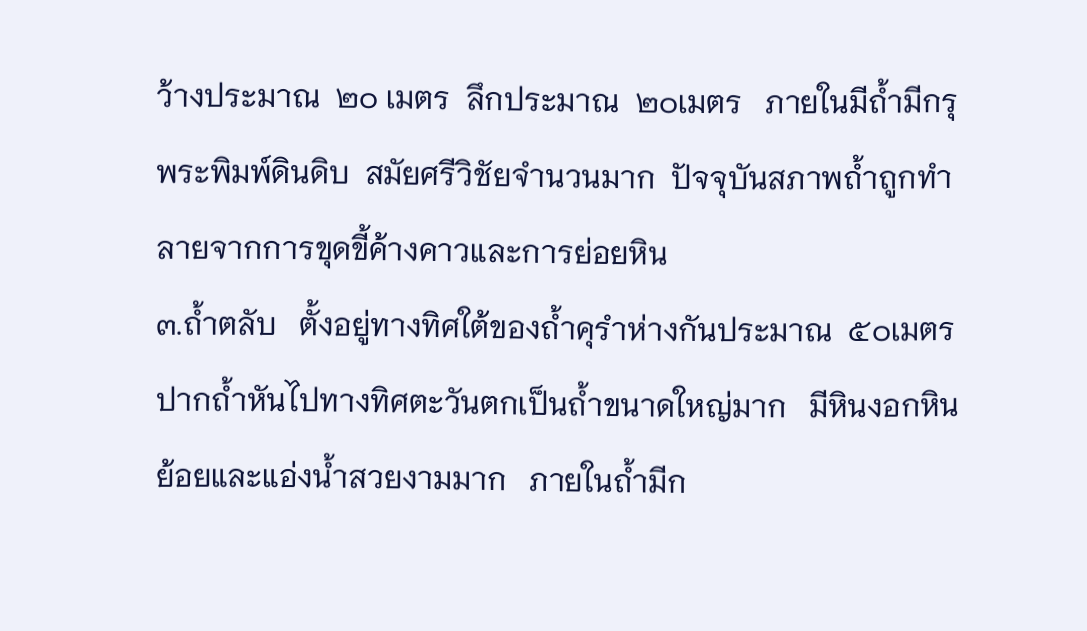ว้างประมาณ  ๒๐ เมตร  ลึกประมาณ  ๒๐เมตร   ภายในมีถ้ำมีกรุพระพิมพ์ดินดิบ  สมัยศรีวิชัยจำนวนมาก  ปัจจุบันสภาพถ้ำถูกทำลายจากการขุดขี้ค้างคาวและการย่อยหิน
๓.ถ้ำตลับ   ตั้งอยู่ทางทิศใต้ของถ้ำคุรำห่างกันประมาณ  ๕๐เมตร   ปากถ้ำหันไปทางทิศตะวันตกเป็นถ้ำขนาดใหญ่มาก   มีหินงอกหินย้อยและแอ่งน้ำสวยงามมาก   ภายในถ้ำมีก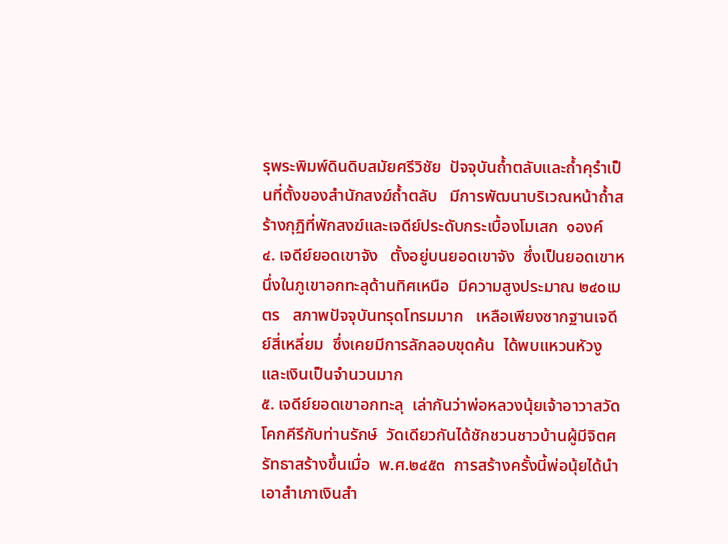รุพระพิมพ์ดินดิบสมัยศรีวิชัย  ปัจจุบันถ้ำตลับและถ้ำคุรำเป็นที่ตั้งของสำนักสงฆ์ถ้ำตลับ   มีการพัฒนาบริเวณหน้าถ้ำสร้างกุฏิที่พักสงฆ์และเจดีย์ประดับกระเบื้องโมเสก  ๑องค์
๔. เจดีย์ยอดเขาจัง   ตั้งอยู่บนยอดเขาจัง  ซึ่งเป็นยอดเขาหนึ่งในภูเขาอกทะลุด้านทิศเหนือ  มีความสูงประมาณ ๒๔๐เมตร   สภาพปัจจุบันทรุดโทรมมาก   เหลือเพียงซากฐานเจดีย์สี่เหลี่ยม  ซึ่งเคยมีการลักลอบขุดค้น  ได้พบแหวนหัวงูและเงินเป็นจำนวนมาก
๕. เจดีย์ยอดเขาอกทะลุ  เล่ากันว่าพ่อหลวงนุ้ยเจ้าอาวาสวัดโคกคีรีกับท่านรักษ์  วัดเดียวกันได้ชักชวนชาวบ้านผู้มีจิตศรัทธาสร้างขึ้นเมื่อ  พ.ศ.๒๔๕๓  การสร้างครั้งนี้พ่อนุ้ยได้นำเอาสำเภาเงินสำ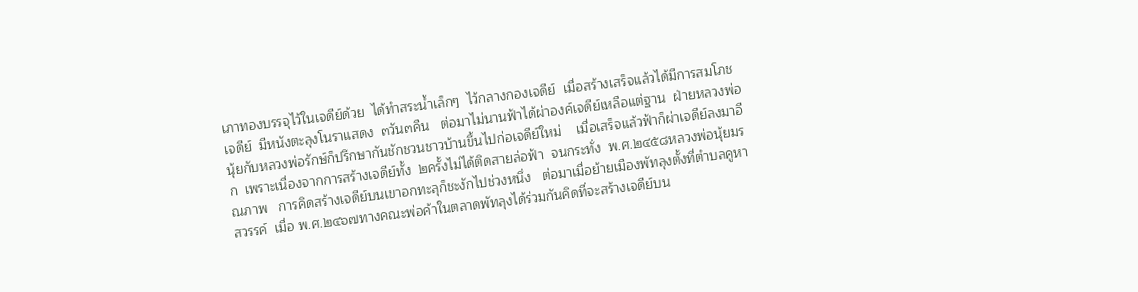เภาทองบรรจุไว้ในเจดีย์ด้วย  ได้ทำสระน้ำเล็กๆ  ไว้กลางกองเจดีย์  เมื่อสร้างเสร็จแล้วได้มีการสมโภชเจดีย์  มีหนังตะลุงโนราแสดง  ๓วัน๓คืน   ต่อมาไม่นานฟ้าได้ผ่าองค์เจดีย์เหลือแต่ฐาน  ฝ่ายหลวงพ่อนุ้ยกับหลวงพ่อรักษ์ก็ปรึกษากันชักชวนชาวบ้านขึ้นไปก่อเจดีย์ใหม่    เมื่อเสร็จแล้วฟ้าก็ผ่าเจดีย์ลงมาอีก  เพราะเนื่องจากการสร้างเจดีย์ทั้ง  ๒ครั้งไม่ได้ติดสายล่อฟ้า  จนกระทั่ง  พ.ศ.๒๔๕๘หลวงพ่อนุ้ยมรณภาพ   การคิดสร้างเจดีย์บนเขาอกทะลุก็ชะงักไปช่วงหนึ่ง   ต่อมาเมื่อย้ายเมืองพัทลุงตั้งที่ตำบลคูหาสวรรค์  เมื่อ พ.ศ.๒๔๖๗ทางคณะพ่อค้าในตลาดพัทลุงได้ร่วมกันคิดที่จะสร้างเจดีย์บน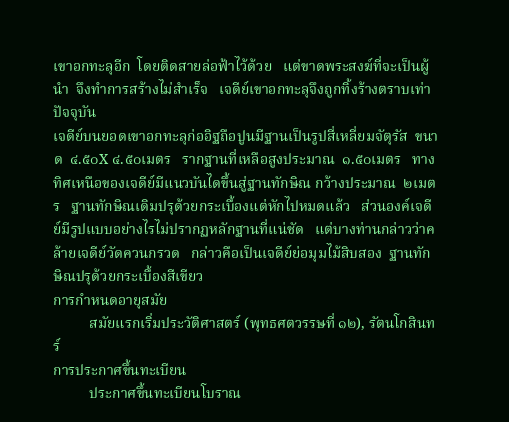เขาอกทะลุอีก  โดยติดสายล่อฟ้าไว้ด้วย   แต่ขาดพระสงฆ์ที่จะเป็นผู้นำ  จึงทำการสร้างไม่สำเร็จ   เจดีย์เขาอกทะลุจึงถูกทิ้งร้างตราบเท่าปัจจุบัน
เจดีย์บนยอดเขาอกทะลุก่ออิฐถือปูนมีฐานเป็นรูปสี่เหลี่ยมจัตุรัส  ขนาด  ๔.๕๐X ๔.๕๐เมตร   รากฐานที่เหลือสูงประมาณ  ๑.๕๐เมตร   ทางทิศเหนือของเจดีย์มีแนวบันไดขึ้นสู่ฐานทักษิณ กว้างประมาณ  ๒เมตร   ฐานทักษิณเดิมปรุด้วยกระเบื้องแต่หักไปหมดแล้ว   ส่วนองค์เจดีย์มีรูปแบบอย่างไรไม่ปรากฏหลักฐานที่แน่ชัด   แต่บางท่านกล่าวว่าคล้ายเจดีย์วัดควนกรวด   กล่าวคือเป็นเจดีย์ย่อมุมไม้สิบสอง  ฐานทักษิณปรุด้วยกระเบื้องสีเขียว
การกำหนดอายุสมัย
          สมัยแรกเริ่มประวัติศาสตร์ (พุทธศตวรรษที่ ๑๒), รัตนโกสินทร์
การประกาศขึ้นทะเบียน
          ประกาศขึ้นทะเบียนโบราณ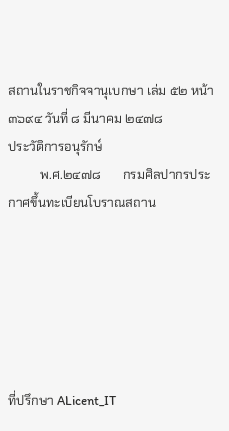สถานในราชกิจจานุเบกษา เล่ม ๕๒ หน้า ๓๖๙๔ วันที่ ๘ มีนาคม ๒๔๗๘
ประวัติการอนุรักษ์
          พ.ศ.๒๔๗๘       กรมศิลปากรประกาศขึ้นทะเบียนโบราณสถาน






ที่ปรึกษา ALicent_IT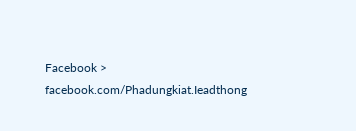Facebook > facebook.com/Phadungkiat.Ieadthong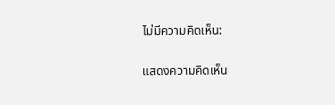ไม่มีความคิดเห็น:

แสดงความคิดเห็น